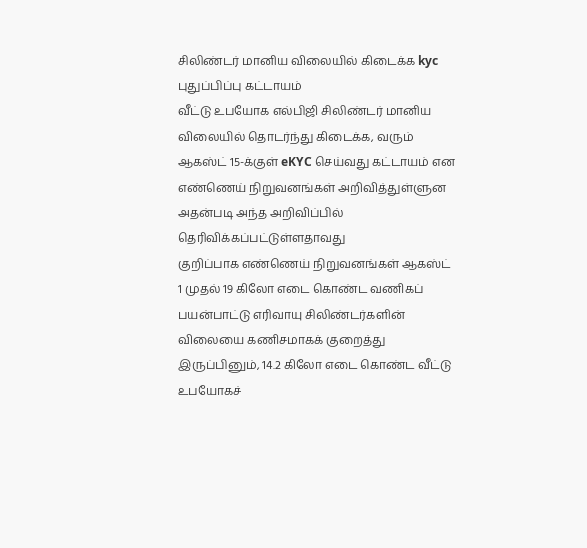சிலிண்டர் மானிய விலையில் கிடைக்க kyc புதுப்பிப்பு கட்டாயம்
வீட்டு உபயோக எல்பிஜி சிலிண்டர் மானிய விலையில் தொடர்ந்து கிடைக்க, வரும் ஆகஸ்ட் 15-க்குள் eKYC செய்வது கட்டாயம் என எண்ணெய் நிறுவனங்கள் அறிவித்துள்ளுன
அதன்படி அந்த அறிவிப்பில் தெரிவிக்கப்பட்டுள்ளதாவது
குறிப்பாக எண்ணெய் நிறுவனங்கள் ஆகஸ்ட் 1 முதல் 19 கிலோ எடை கொண்ட வணிகப் பயன்பாட்டு எரிவாயு சிலிண்டர்களின் விலையை கணிசமாகக் குறைத்து இருப்பினும், 14.2 கிலோ எடை கொண்ட வீட்டு உபயோகச்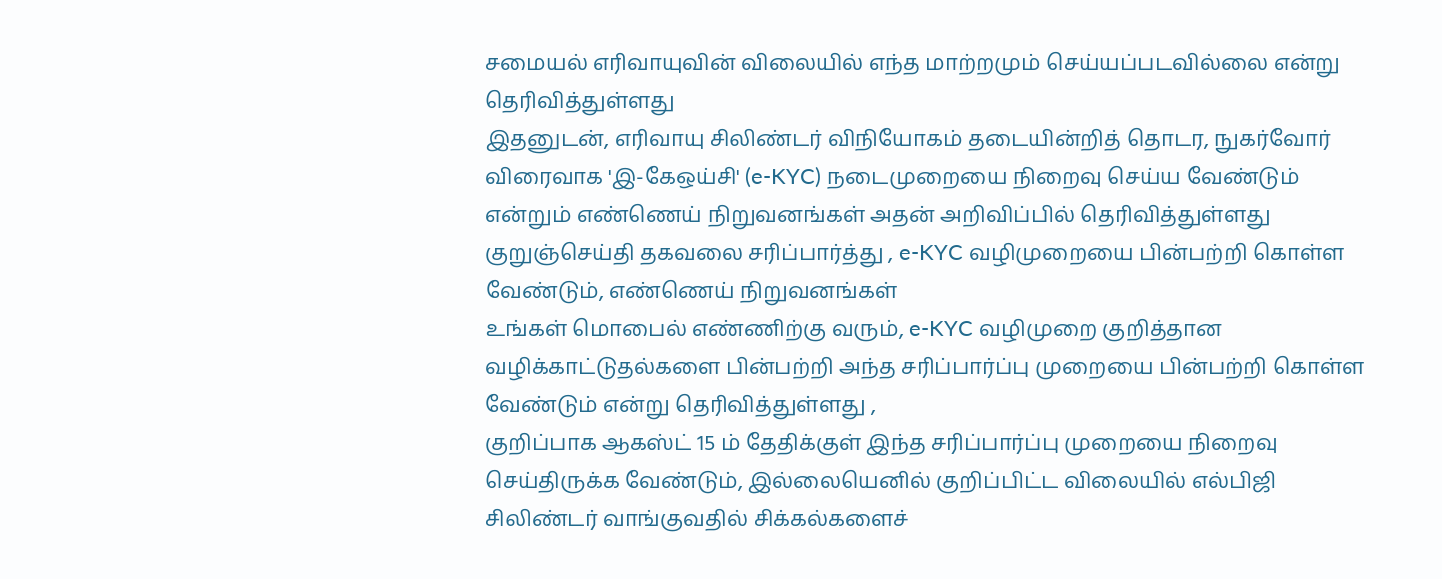சமையல் எரிவாயுவின் விலையில் எந்த மாற்றமும் செய்யப்படவில்லை என்று தெரிவித்துள்ளது
இதனுடன், எரிவாயு சிலிண்டர் விநியோகம் தடையின்றித் தொடர, நுகர்வோர் விரைவாக 'இ-கேஒய்சி' (e-KYC) நடைமுறையை நிறைவு செய்ய வேண்டும் என்றும் எண்ணெய் நிறுவனங்கள் அதன் அறிவிப்பில் தெரிவித்துள்ளது
குறுஞ்செய்தி தகவலை சரிப்பார்த்து , e-KYC வழிமுறையை பின்பற்றி கொள்ள வேண்டும், எண்ணெய் நிறுவனங்கள்
உங்கள் மொபைல் எண்ணிற்கு வரும், e-KYC வழிமுறை குறித்தான வழிக்காட்டுதல்களை பின்பற்றி அந்த சரிப்பார்ப்பு முறையை பின்பற்றி கொள்ள வேண்டும் என்று தெரிவித்துள்ளது ,
குறிப்பாக ஆகஸ்ட் 15 ம் தேதிக்குள் இந்த சரிப்பார்ப்பு முறையை நிறைவு செய்திருக்க வேண்டும், இல்லையெனில் குறிப்பிட்ட விலையில் எல்பிஜி சிலிண்டர் வாங்குவதில் சிக்கல்களைச்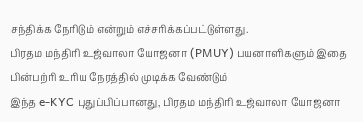சந்திக்க நேரிடும் என்றும் எச்சரிக்கப்பட்டுள்ளது.
பிரதம மந்திரி உஜ்வாலா யோஜனா (PMUY) பயனாளிகளும் இதை பின்பற்ரி உரிய நேரத்தில் முடிக்க வேண்டும்
இந்த e-KYC புதுப்பிப்பானது, பிரதம மந்திரி உஜ்வாலா யோஜனா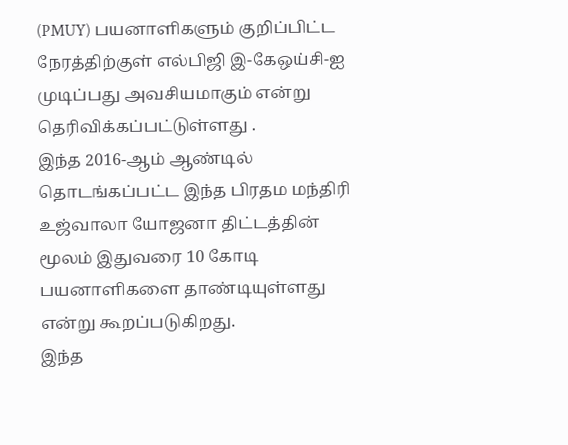(PMUY) பயனாளிகளும் குறிப்பிட்ட நேரத்திற்குள் எல்பிஜி இ-கேஒய்சி-ஐ முடிப்பது அவசியமாகும் என்று தெரிவிக்கப்பட்டுள்ளது .
இந்த 2016-ஆம் ஆண்டில் தொடங்கப்பட்ட இந்த பிரதம மந்திரி உஜ்வாலா யோஜனா திட்டத்தின் மூலம் இதுவரை 10 கோடி பயனாளிகளை தாண்டியுள்ளது என்று கூறப்படுகிறது.
இந்த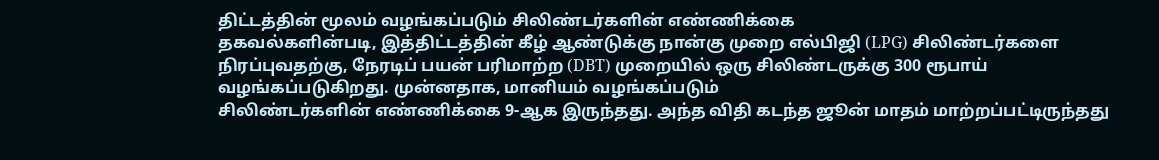திட்டத்தின் மூலம் வழங்கப்படும் சிலிண்டர்களின் எண்ணிக்கை
தகவல்களின்படி, இத்திட்டத்தின் கீழ் ஆண்டுக்கு நான்கு முறை எல்பிஜி (LPG) சிலிண்டர்களை நிரப்புவதற்கு, நேரடிப் பயன் பரிமாற்ற (DBT) முறையில் ஒரு சிலிண்டருக்கு 300 ரூபாய் வழங்கப்படுகிறது. முன்னதாக, மானியம் வழங்கப்படும்
சிலிண்டர்களின் எண்ணிக்கை 9-ஆக இருந்தது. அந்த விதி கடந்த ஜூன் மாதம் மாற்றப்பட்டிருந்தது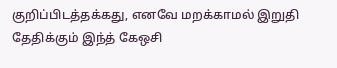குறிப்பிடத்தக்கது, எனவே மறக்காமல் இறுதி தேதிக்கும் இந்த் கேஒசி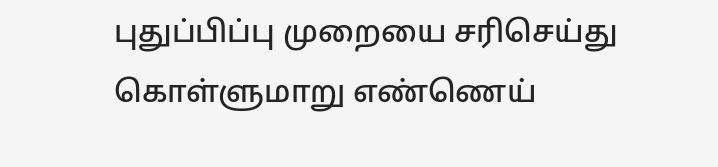புதுப்பிப்பு முறையை சரிசெய்து கொள்ளுமாறு எண்ணெய்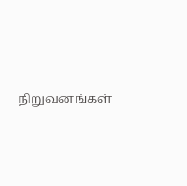நிறுவனங்கள்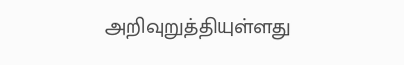அறிவுறுத்தியுள்ளது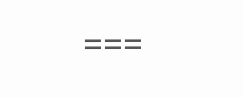===